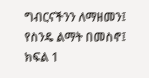ግብርናችንን ለማዘመን፤ የስንዴ ልማት በመስኖ፤ ክፍል 1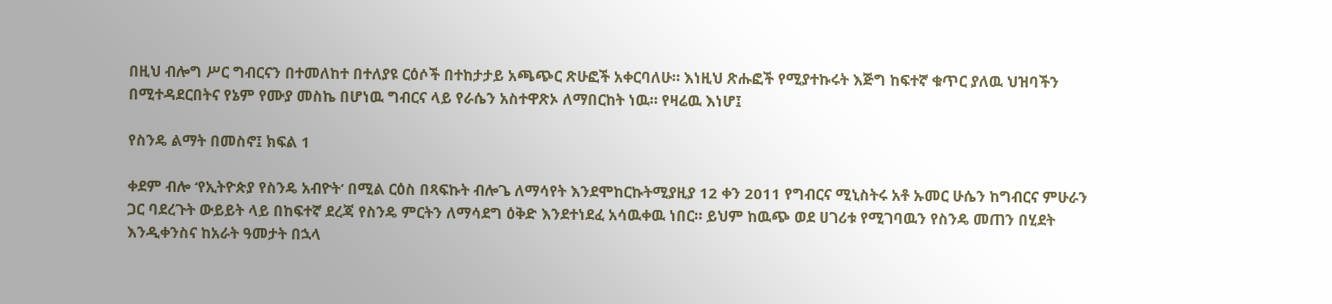በዚህ ብሎግ ሥር ግብርናን በተመለከተ በተለያዩ ርዕሶች በተከታታይ አጫጭር ጽሁፎች አቀርባለሁ። እነዚህ ጽሑፎች የሚያተኩሩት እጅግ ከፍተኛ ቁጥር ያለዉ ህዝባችን በሚተዳደርበትና የኔም የሙያ መስኬ በሆነዉ ግብርና ላይ የራሴን አስተዋጽኦ ለማበርከት ነዉ። የዛሬዉ እነሆ፤

የስንዴ ልማት በመስኖ፤ ክፍል 1

ቀደም ብሎ ‘የኢትዮጵያ የስንዴ አብዮት‘ በሚል ርዕስ በጻፍኩት ብሎጌ ለማሳየት እንደሞከርኩትሚያዚያ 12 ቀን 2011 የግብርና ሚኒስትሩ አቶ ኡመር ሁሴን ከግብርና ምሁራን ጋር ባደረጉት ውይይት ላይ በከፍተኛ ደረጃ የስንዴ ምርትን ለማሳደግ ዕቅድ እንደተነደፈ አሳዉቀዉ ነበር። ይህም ከዉጭ ወደ ሀገሪቱ የሚገባዉን የስንዴ መጠን በሂደት እንዲቀንስና ከአራት ዓመታት በኋላ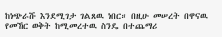ከነጭራሹ እንደሚገታ ገልጸዉ ነበር። በዚሁ መሠረት በዋናዉ የመኸር ወቅት ከሚመረተዉ ስንዴ በተጨማሪ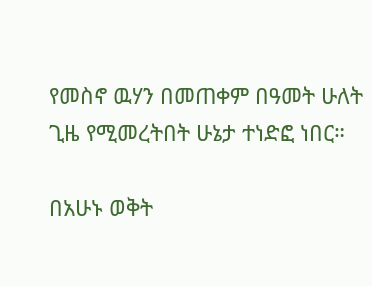የመስኖ ዉሃን በመጠቀም በዓመት ሁለት ጊዜ የሚመረትበት ሁኔታ ተነድፎ ነበር።

በአሁኑ ወቅት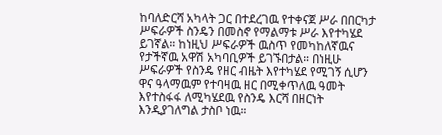ከባለድርሻ አካላት ጋር በተደረገዉ የተቀናጀ ሥራ በበርካታ ሥፍራዎች ስንዴን በመስኖ የማልማቱ ሥራ እየተካሄደ ይገኛል። ከነዚህ ሥፍራዎች ዉስጥ የመካከለኛዉና የታችኛዉ አዋሽ አካባቢዎች ይገኙበታል። በነዚሁ ሥፍራዎች የስንዴ የዘር ብዜት እየተካሄደ የሚገኝ ሲሆን ዋና ዓላማዉም የተባዛዉ ዘር በሚቀጥለዉ ዓመት እየተስፋፋ ለሚካሄደዉ የስንዴ እርሻ በዘርነት እንዲያገለግል ታስቦ ነዉ።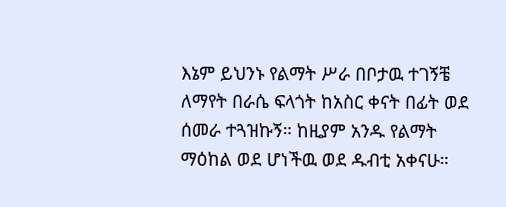እኔም ይህንኑ የልማት ሥራ በቦታዉ ተገኝቼ ለማየት በራሴ ፍላጎት ከአስር ቀናት በፊት ወደ ሰመራ ተጓዝኩኝ። ከዚያም አንዱ የልማት ማዕከል ወደ ሆነችዉ ወደ ዱብቲ አቀናሁ።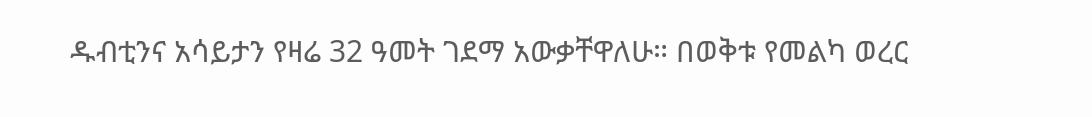ዱብቲንና አሳይታን የዛሬ 32 ዓመት ገደማ አውቃቸዋለሁ። በወቅቱ የመልካ ወረር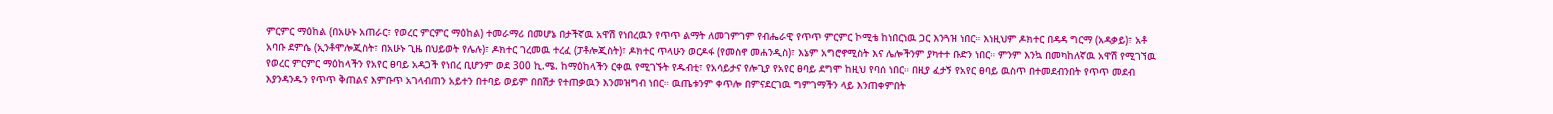ምርምር ማዕከል (በአሁኑ አጠራር፣ የወረር ምርምር ማዕከል) ተመራማሪ በመሆኔ በታችኛዉ አዋሽ የነበረዉን የጥጥ ልማት ለመገምገም የብሔራዊ የጥጥ ምርምር ኮሚቴ ከነበርነዉ ጋር እንጓዝ ነበር። እነዚህም ዶክተር በዳዳ ግርማ (አዳቃይ)፣ አቶ አባቡ ደምሴ (ኢንቶሞሎጂስት፣ በአሁኑ ጊዜ በህይወት የሌሉ)፣ ዶክተር ገረመዉ ተረፈ (ፓቶሎጂስት)፣ ዶክተር ጥላሁን ወርዶፋ (የመስኖ መሐንዲስ)፣ እኔም አግሮኖሚስት እና ሌሎችንም ያካተተ ቡድን ነበር። ምንም እንኳ በመካከለኛዉ አዋሽ የሚገኘዉ የወረር ምርምር ማዕከላችን የአየር ፀባይ አዳጋች የነበረ ቢሆንም ወደ 300 ኪ.ሜ. ከማዕከላችን ርቀዉ የሚገኙት የዱብቲ፣ የአሳይታና የሎጊያ የአየር ፀባይ ደግሞ ከዚህ የባሰ ነበር። በዚያ ፈታኝ የአየር ፀባይ ዉስጥ በተመደብንበት የጥጥ መደብ እያንዳንዱን የጥጥ ቅጠልና እምቡጥ አገላብጠን አይተን በተባይ ወይም በበሽታ የተጠቃዉን እንመዝግብ ነበር። ዉጤቱንም ቀጥሎ በምናደርገዉ ግምገማችን ላይ እንጠቀምበት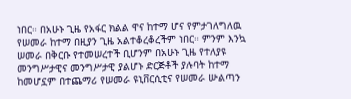ነበር። በአሁኑ ጊዜ የአፋር ክልል ዋና ከተማ ሆና የምታገለግለዉ የሠመራ ከተማ በዚያን ጊዜ አልተቆረቆረችም ነበር። ምንም እንኳ ሠመራ በቅርቡ የተመሠረተች ቢሆንም በአሁኑ ጊዜ የተለያዩ መንግሥታዊና መንግሥታዊ ያልሆኑ ድርጅቶች ያሉባት ከተማ ከመሆኗም በተጨማሪ የሠመራ ዩኒቨርሲቲና የሠመራ ሡልጣን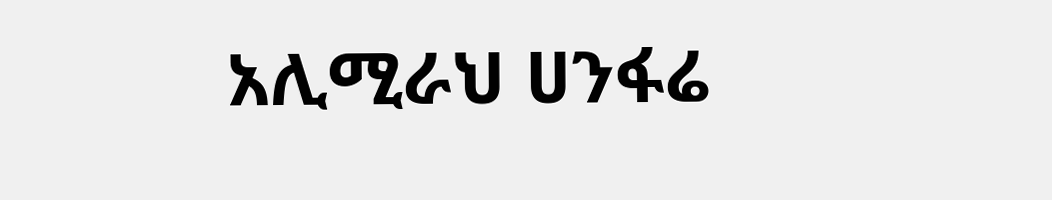አሊሚራህ ሀንፋሬ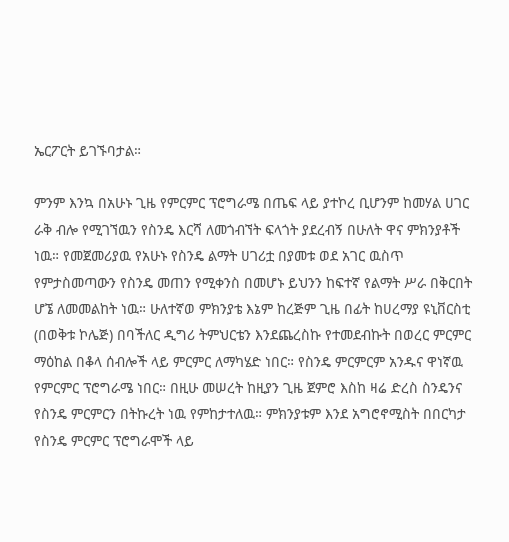ኤርፖርት ይገኙባታል።

ምንም እንኳ በአሁኑ ጊዜ የምርምር ፕሮግራሜ በጤፍ ላይ ያተኮረ ቢሆንም ከመሃል ሀገር ራቅ ብሎ የሚገኘዉን የስንዴ እርሻ ለመጎብኘት ፍላጎት ያደረብኝ በሁለት ዋና ምክንያቶች ነዉ። የመጀመሪያዉ የአሁኑ የስንዴ ልማት ሀገሪቷ በያመቱ ወደ አገር ዉስጥ የምታስመጣውን የስንዴ መጠን የሚቀንስ በመሆኑ ይህንን ከፍተኛ የልማት ሥራ በቅርበት ሆኜ ለመመልከት ነዉ። ሁለተኛወ ምክንያቴ እኔም ከረጅም ጊዜ በፊት ከሀረማያ ዩኒቨርስቲ (በወቅቱ ኮሌጅ) በባችለር ዲግሪ ትምህርቴን እንደጨረስኩ የተመደብኩት በወረር ምርምር ማዕከል በቆላ ሰብሎች ላይ ምርምር ለማካሄድ ነበር። የስንዴ ምርምርም አንዱና ዋነኛዉ የምርምር ፕሮግራሜ ነበር። በዚሁ መሠረት ከዚያን ጊዜ ጀምሮ እስከ ዛሬ ድረስ ስንዴንና የስንዴ ምርምርን በትኩረት ነዉ የምከታተለዉ። ምክንያቱም እንደ አግሮኖሚስት በበርካታ የስንዴ ምርምር ፕሮግራሞች ላይ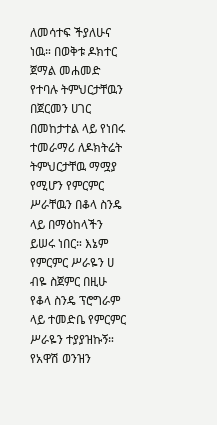ለመሳተፍ ችያለሁና ነዉ። በወቅቱ ዶክተር ጀማል መሐመድ የተባሉ ትምህርታቸዉን በጀርመን ሀገር በመከታተል ላይ የነበሩ ተመራማሪ ለዶክትሬት ትምህርታቸዉ ማሟያ የሚሆን የምርምር ሥራቸዉን በቆላ ስንዴ ላይ በማዕከላችን ይሠሩ ነበር። እኔም የምርምር ሥራዬን ሀ ብዬ ስጀምር በዚሁ የቆላ ስንዴ ፕሮግራም ላይ ተመድቤ የምርምር ሥራዬን ተያያዝኩኝ። የአዋሽ ወንዝን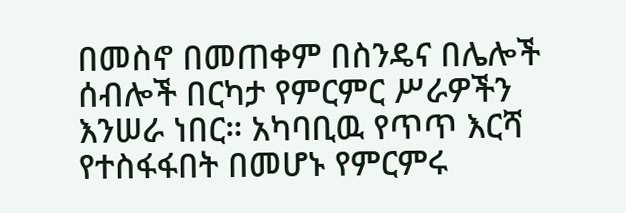በመስኖ በመጠቀም በስንዴና በሌሎች ሰብሎች በርካታ የምርምር ሥራዎችን እንሠራ ነበር። አካባቢዉ የጥጥ እርሻ የተስፋፋበት በመሆኑ የምርምሩ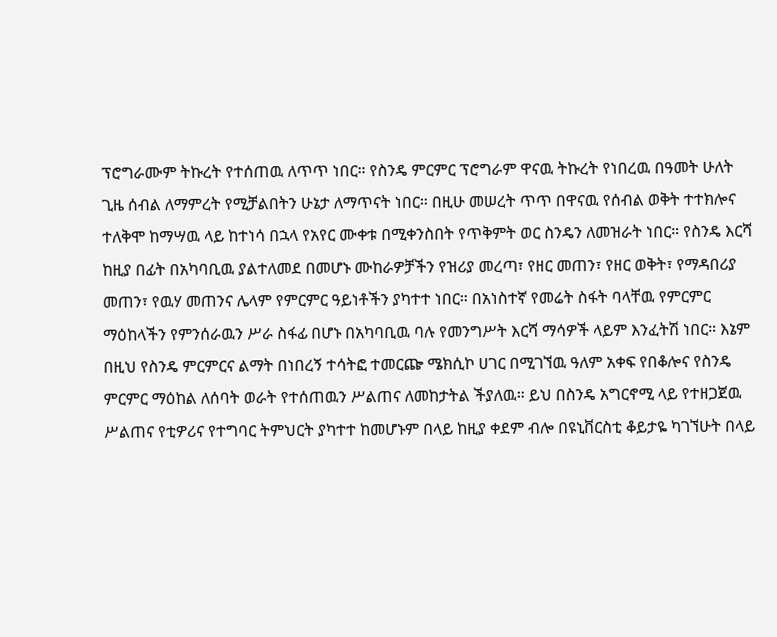ፕሮግራሙም ትኩረት የተሰጠዉ ለጥጥ ነበር። የስንዴ ምርምር ፕሮግራም ዋናዉ ትኩረት የነበረዉ በዓመት ሁለት ጊዜ ሰብል ለማምረት የሚቻልበትን ሁኔታ ለማጥናት ነበር። በዚሁ መሠረት ጥጥ በዋናዉ የሰብል ወቅት ተተክሎና ተለቅሞ ከማሣዉ ላይ ከተነሳ በኋላ የአየር ሙቀቱ በሚቀንስበት የጥቅምት ወር ስንዴን ለመዝራት ነበር። የስንዴ እርሻ ከዚያ በፊት በአካባቢዉ ያልተለመደ በመሆኑ ሙከራዎቻችን የዝሪያ መረጣ፣ የዘር መጠን፣ የዘር ወቅት፣ የማዳበሪያ መጠን፣ የዉሃ መጠንና ሌላም የምርምር ዓይነቶችን ያካተተ ነበር። በአነስተኛ የመሬት ስፋት ባላቸዉ የምርምር ማዕከላችን የምንሰራዉን ሥራ ስፋፊ በሆኑ በአካባቢዉ ባሉ የመንግሥት እርሻ ማሳዎች ላይም እንፈትሽ ነበር። እኔም በዚህ የስንዴ ምርምርና ልማት በነበረኝ ተሳትፎ ተመርጬ ሜክሲኮ ሀገር በሚገኘዉ ዓለም አቀፍ የበቆሎና የስንዴ ምርምር ማዕከል ለሰባት ወራት የተሰጠዉን ሥልጠና ለመከታትል ችያለዉ። ይህ በስንዴ አግርኖሚ ላይ የተዘጋጀዉ ሥልጠና የቲዎሪና የተግባር ትምህርት ያካተተ ከመሆኑም በላይ ከዚያ ቀደም ብሎ በዩኒቨርስቲ ቆይታዬ ካገኘሁት በላይ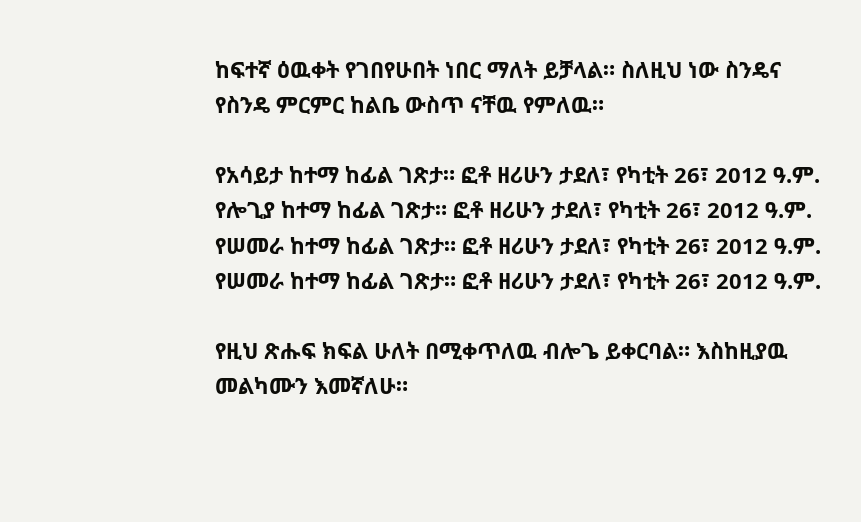ከፍተኛ ዕዉቀት የገበየሁበት ነበር ማለት ይቻላል። ስለዚህ ነው ስንዴና የስንዴ ምርምር ከልቤ ውስጥ ናቸዉ የምለዉ።

የአሳይታ ከተማ ከፊል ገጽታ። ፎቶ ዘሪሁን ታደለ፣ የካቲት 26፣ 2012 ዓ.ም.
የሎጊያ ከተማ ከፊል ገጽታ። ፎቶ ዘሪሁን ታደለ፣ የካቲት 26፣ 2012 ዓ.ም.
የሠመራ ከተማ ከፊል ገጽታ። ፎቶ ዘሪሁን ታደለ፣ የካቲት 26፣ 2012 ዓ.ም.
የሠመራ ከተማ ከፊል ገጽታ። ፎቶ ዘሪሁን ታደለ፣ የካቲት 26፣ 2012 ዓ.ም.

የዚህ ጽሑፍ ክፍል ሁለት በሚቀጥለዉ ብሎጌ ይቀርባል። እስከዚያዉ መልካሙን እመኛለሁ።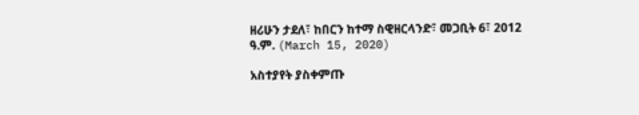ዘሪሁን ታደለ፣ ከበርን ከተማ ስዊዘርላንድ፣ መጋቢት 6፣ 2012 ዓ.ም. (March 15, 2020)

አስተያየት ያስቀምጡ